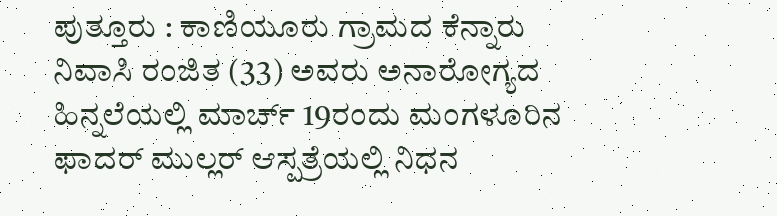ಪುತ್ತೂರು : ಕಾಣಿಯೂರು ಗ್ರಾಮದ ಕೆನ್ನಾರು ನಿವಾಸಿ ರಂಜಿತ (33) ಅವರು ಅನಾರೋಗ್ಯದ ಹಿನ್ನಲೆಯಲ್ಲಿ ಮಾರ್ಚ್ 19ರಂದು ಮಂಗಳೂರಿನ ಫಾದರ್ ಮುಲ್ಲರ್ ಆಸ್ಪತ್ರೆಯಲ್ಲಿ ನಿಧನ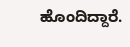ಹೊಂದಿದ್ದಾರೆ.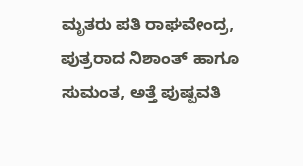ಮೃತರು ಪತಿ ರಾಘವೇಂದ್ರ, ಪುತ್ರರಾದ ನಿಶಾಂತ್ ಹಾಗೂ ಸುಮಂತ, ಅತ್ತೆ ಪುಷ್ಪವತಿ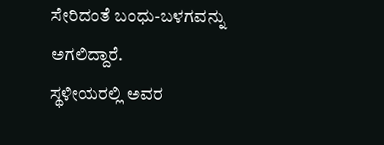ಸೇರಿದಂತೆ ಬಂಧು-ಬಳಗವನ್ನು ಅಗಲಿದ್ದಾರೆ.
ಸ್ಥಳೀಯರಲ್ಲಿ ಅವರ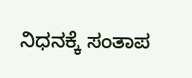ನಿಧನಕ್ಕೆ ಸಂತಾಪ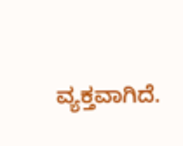ವ್ಯಕ್ತವಾಗಿದೆ.